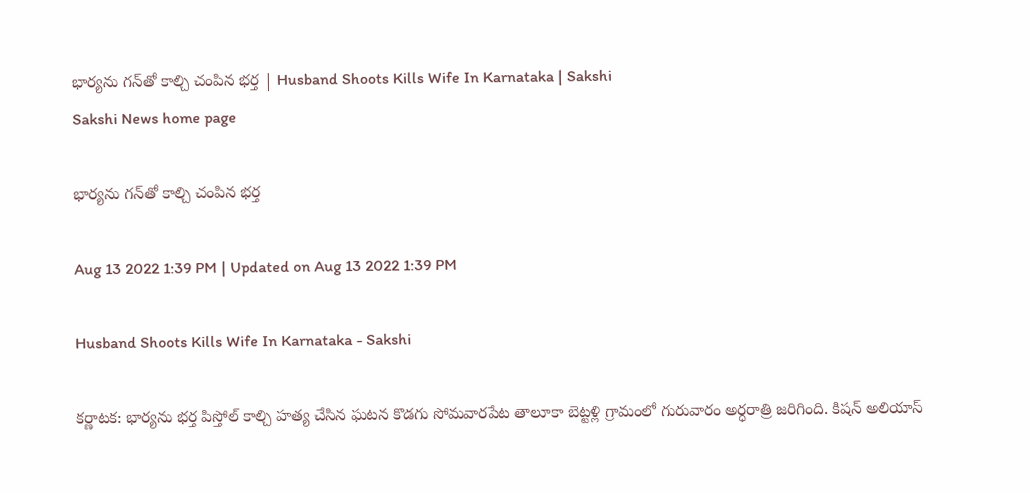భార్యను గన్‌తో కాల్చి చంపిన భర్త | Husband Shoots Kills Wife In Karnataka | Sakshi
Sakshi News home page

భార్యను గన్‌తో కాల్చి చంపిన భర్త

Aug 13 2022 1:39 PM | Updated on Aug 13 2022 1:39 PM

Husband Shoots Kills Wife In Karnataka - Sakshi

కర్ణాటక: భార్యను భర్త పిస్తోల్‌ కాల్చి హత్య చేసిన ఘటన కొడగు సోమవారపేట తాలూకా బెట్టళ్లి గ్రామంలో గురువారం అర్ధరాత్రి జరిగింది. కిషన్‌ అలియాస్‌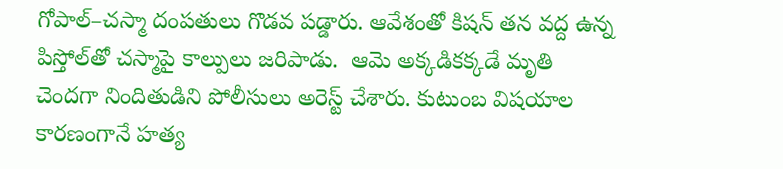గోపాల్‌–చస్మా దంపతులు గొడవ పడ్డారు. ఆవేశంతో కిషన్‌ తన వద్ద ఉన్న పిస్తోల్‌తో చస్మాపై కాల్పులు జరిపాడు.  ఆమె అక్కడికక్కడే మృతి చెందగా నిందితుడిని పోలీసులు అరెస్ట్‌ చేశారు. కుటుంబ విషయాల కారణంగానే హత్య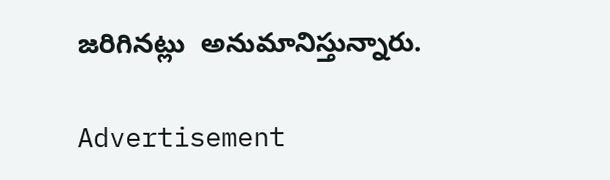జరిగినట్లు  అనుమానిస్తున్నారు.

Advertisement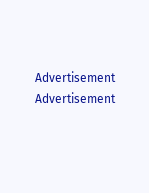Advertisement
Advertisement